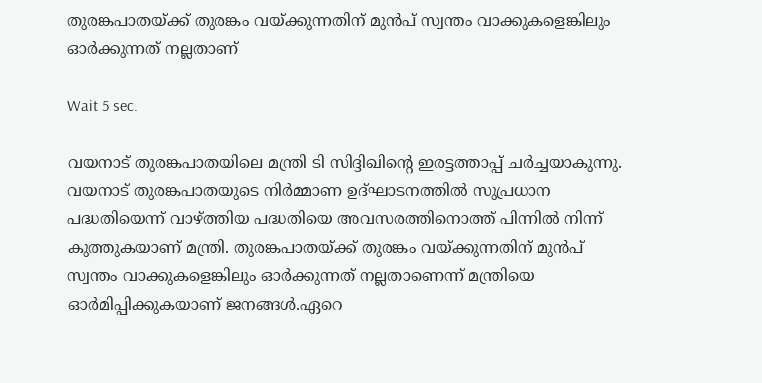തുരങ്കപാതയ്ക്ക് തുരങ്കം വയ്ക്കുന്നതിന് മുൻപ് സ്വന്തം വാക്കുകളെങ്കിലും ഓർക്കുന്നത് നല്ലതാണ്

Wait 5 sec.

വയനാട് തുരങ്കപാതയിലെ മന്ത്രി ടി സിദ്ദിഖിന്റെ ഇരട്ടത്താപ്പ് ചർച്ചയാകുന്നു. വയനാട് തുരങ്കപാതയുടെ നിർമ്മാണ ഉദ്ഘാടനത്തിൽ സുപ്രധാന പദ്ധതിയെന്ന് വാഴ്ത്തിയ പദ്ധതിയെ അവസരത്തിനൊത്ത് പിന്നിൽ നിന്ന് കുത്തുകയാണ് മന്ത്രി. തുരങ്കപാതയ്ക്ക് തുരങ്കം വയ്ക്കുന്നതിന് മുൻപ് സ്വന്തം വാക്കുകളെങ്കിലും ഓർക്കുന്നത് നല്ലതാണെന്ന് മന്ത്രിയെ ഓർമിപ്പിക്കുകയാണ് ജനങ്ങൾ.ഏറെ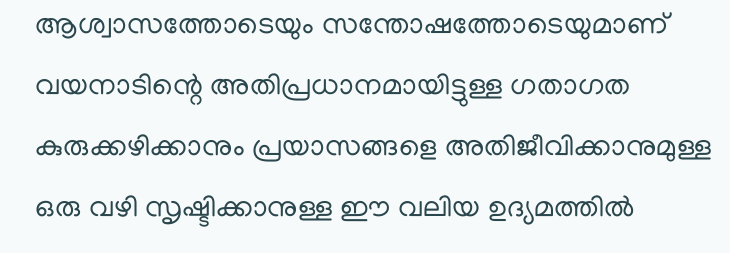ആശ്വാസത്തോടെയും സന്തോഷത്തോടെയുമാണ് വയനാടിന്റെ അതിപ്രധാനമായിട്ടുള്ള ഗതാഗത കുരുക്കഴിക്കാനും പ്രയാസങ്ങളെ അതിജീവിക്കാനുമുള്ള ഒരു വഴി സൃഷ്ടിക്കാനുള്ള ഈ വലിയ ഉദ്യമത്തിൽ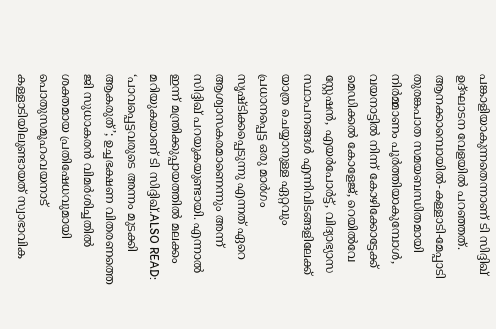പങ്കാളിയാകുന്നതെന്നാണ് ടി സിദ്ദിഖ് ഉദ്ഘാടന വേളയിൽ പറഞ്ഞത്. ആനക്കാമ്പൊയിൽ-കള്ളാടി-മേപ്പാടി തുരങ്കപാത സമയബന്ധിതമായി നിർമ്മാണം പൂർത്തിയാകുമ്പോൾ, വയനാട്ടിൽ നിന്ന് കോഴിക്കോട്ടേക്ക് മെഡിക്കൽ കോളേജ്, റെയിൽവേ സ്റ്റേഷൻ, എയർപോർട്ട്, വിദ്യാഭ്യാസ സ്ഥാപനങ്ങൾ എന്നിവിടങ്ങളിലേക്ക് യാത്ര ചെയ്യാനുള്ള ഏറ്റവും പ്രധാനപ്പെട്ട ഒരു മാർഗം സൃഷ്ടിക്കപ്പെടുന്നു എന്നത് ഏറെ ആശ്വാസകരമാണെന്നും അന്ന് സിദ്ദിഖ് പറയുകയുണ്ടായി. എന്നാൽ ഇന്ന് മന്ത്രിക്കുപ്പായത്തിൽ മലക്കം മറിയുകയാണ് ടി സിദ്ദിഖ്.ALSO READ: ‘പാവപ്പെട്ടവരുടെ അന്നം മുടക്കി ആകരുത്’; ഉച്ചഭക്ഷണ വിതരണത്തെ ജി സുധാകരൻ വിമർശിച്ചതിൽ ശക്തമായ പ്രതിഷേധവുമായി പൊതുസമൂഹംവയനാട് കള്ളാടിയിലുണ്ടായത് സ്വാഭാവിക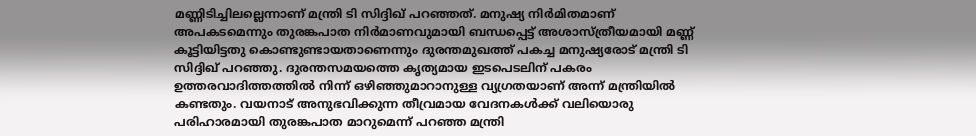മണ്ണിടിച്ചിലല്ലെന്നാണ് മന്ത്രി ടി സിദ്ദിഖ് പറഞ്ഞത്. മനുഷ്യ നിര്‍മിതമാണ് അപകടമെന്നും തുരങ്കപാത നിര്‍മാണവുമായി ബന്ധപ്പെട്ട് അശാസ്ത്രീയമായി മണ്ണ് കൂട്ടിയിട്ടതു കൊണ്ടുണ്ടായതാണെന്നും ദുരന്തമുഖത്ത് പകച്ച മനുഷ്യരോട് മന്ത്രി ടി സിദ്ദിഖ് പറഞ്ഞു. ദുരന്തസമയത്തെ കൃത്യമായ ഇടപെടലിന് പകരം ഉത്തരവാദിത്തത്തിൽ നിന്ന് ഒഴിഞ്ഞുമാറാനുള്ള വ്യഗ്രതയാണ് അന്ന് മന്ത്രിയിൽ കണ്ടതും. വയനാട് അനുഭവിക്കുന്ന തീവ്രമായ വേദനകൾക്ക് വലിയൊരു പരിഹാരമായി തുരങ്കപാത മാറുമെന്ന് പറഞ്ഞ മന്ത്രി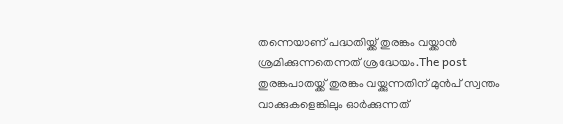തന്നെയാണ് പദ്ധതിയ്ക്ക് തുരങ്കം വയ്ക്കാൻ ശ്രമിക്കുന്നതെന്നത് ശ്രദ്ധേയം.The post തുരങ്കപാതയ്ക്ക് തുരങ്കം വയ്ക്കുന്നതിന് മുൻപ് സ്വന്തം വാക്കുകളെങ്കിലും ഓർക്കുന്നത്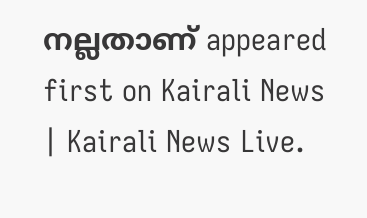നല്ലതാണ് appeared first on Kairali News | Kairali News Live.